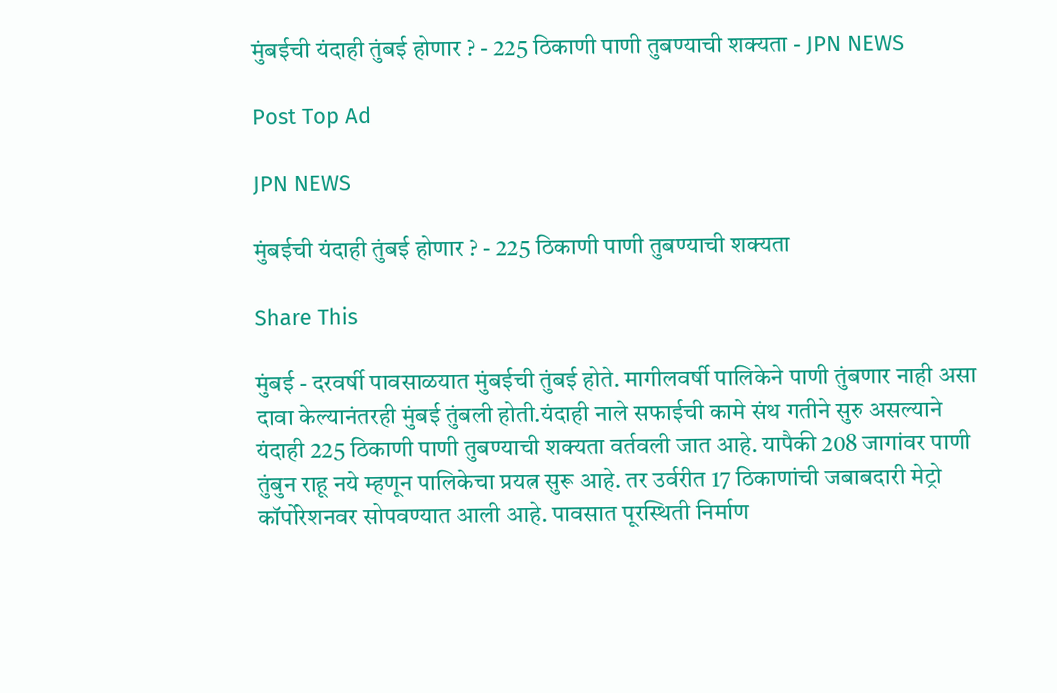मुंबईची यंदाही तुंबई होणार ? - 225 ठिकाणी पाणी तुबण्याची शक्यता - JPN NEWS

Post Top Ad

JPN NEWS

मुंबईची यंदाही तुंबई होणार ? - 225 ठिकाणी पाणी तुबण्याची शक्यता

Share This

मुंबई - दरवर्षी पावसाळयात मुंबईची तुंबई होते. मागीलवर्षी पालिकेने पाणी तुंबणार नाही असा दावा केल्यानंतरही मुंबई तुंबली होती.यंदाही नाले सफाईची कामे संथ गतीने सुरु असल्याने यंदाही 225 ठिकाणी पाणी तुबण्याची शक्यता वर्तवली जात आहे. यापैकी 208 जागांवर पाणी तुंबुन राहू नये म्हणून पालिकेचा प्रयत्न सुरू आहे. तर उर्वरीत 17 ठिकाणांची जबाबदारी मेट्रो कॉर्पोरेशनवर सोपवण्यात आली आहे. पावसात पूरस्थिती निर्माण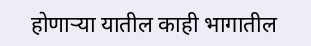होणाऱ्या यातील काही भागातील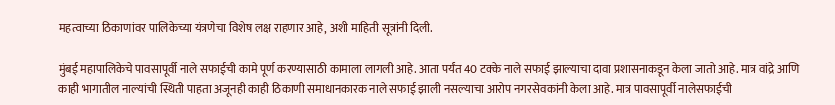महत्वाच्या ठिकाणांवर पालिकेच्या यंत्रणेचा विशेष लक्ष राहणार आहे, अशी माहिती सूत्रांनी दिली.

मुंबई महापालिकेचे पावसापूर्वी नाले सफाईची कामे पूर्ण करण्यासाठी कामाला लागली आहे. आता पर्यंत 40 टक्के नाले सफाई झाल्याचा दावा प्रशासनाकडून केला जातो आहे. मात्र वांद्रे आणि काही भागातील नाल्यांची स्थिती पाहता अजूनही काही ठिकाणी समाधानकारक नाले सफाई झाली नसल्याचा आरोप नगरसेवकांनी केला आहे. मात्र पावसापूर्वी नालेसफाईची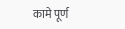कामे पूर्ण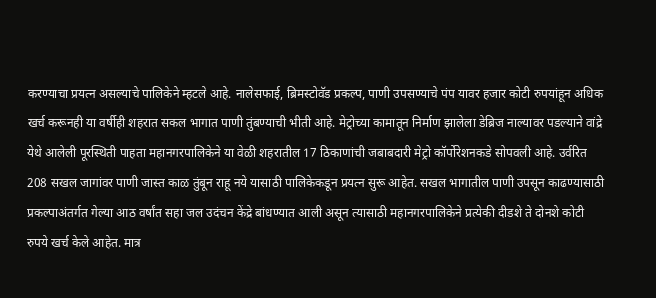करण्याचा प्रयत्न असल्याचे पालिकेने म्हटले आहे. नालेसफाई, ब्रिमस्टोवॅड प्रकल्प, पाणी उपसण्याचे पंप यावर हजार कोटी रुपयांहून अधिक खर्च करूनही या वर्षीही शहरात सकल भागात पाणी तुंबण्याची भीती आहे. मेट्रोच्या कामातून निर्माण झालेला डेब्रिज नाल्यावर पडल्याने वांद्रे येथे आलेली पूरस्थिती पाहता महानगरपालिकेने या वेळी शहरातील 17 ठिकाणांची जबाबदारी मेट्रो कॉर्पोरेशनकडे सोपवली आहे. उर्वरित 208 सखल जागांवर पाणी जास्त काळ तुंबून राहू नये यासाठी पालिकेकडून प्रयत्न सुरू आहेत. सखल भागातील पाणी उपसून काढण्यासाठी प्रकल्पाअंतर्गत गेल्या आठ वर्षांत सहा जल उदंचन केंद्रे बांधण्यात आली असून त्यासाठी महानगरपालिकेने प्रत्येकी दीडशे ते दोनशे कोटी रुपये खर्च केले आहेत. मात्र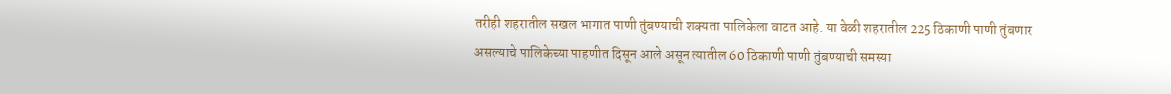तरीही शहरातील सखल भागात पाणी तुंबण्याची शक्यता पालिकेला वाटत आहे. या वेळी शहरातील 225 ठिकाणी पाणी तुंबणार असल्याचे पालिकेच्या पाहणीत दिसून आले असून त्यातील 60 ठिकाणी पाणी तुंबण्याची समस्या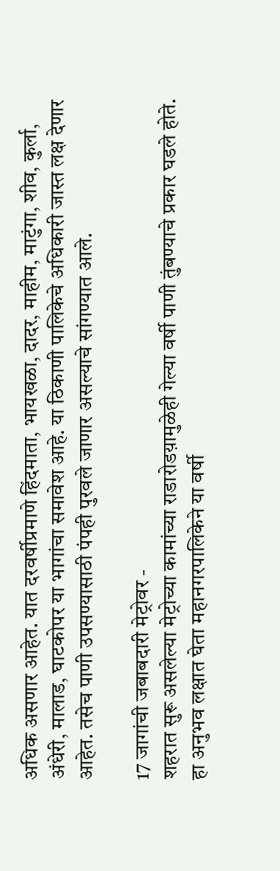अधिक असणार आहेत. यात दरवर्षीप्रमाणे हिंदमाता, भायखळा, दादर, माहीम, माटुंगा, शीव, कुर्ला, अंधेरी, मालाड, घाटकोपर या भागांचा समावेश आहे. या ठिकाणी पालिकेचे अधिकारी जास्त लक्ष देणार आहेत. तसेच पाणी उपसण्यासाठी पंपही पुरवले जाणार असल्याचे सांगण्यात आले.

17 जागांची जबाबदारी मेट्रोवर -
शहरात सुरू असलेल्या मेट्रोच्या कामांच्या राडारोडय़ामुळेही गेल्या वर्षी पाणी तुंबण्याचे प्रकार घडले होते. हा अनुभव लक्षात घेता महानगरपालिकेने या वर्षी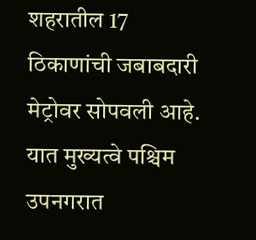शहरातील 17 ठिकाणांची जबाबदारी मेट्रोवर सोपवली आहे. यात मुख्यत्वे पश्चिम उपनगरात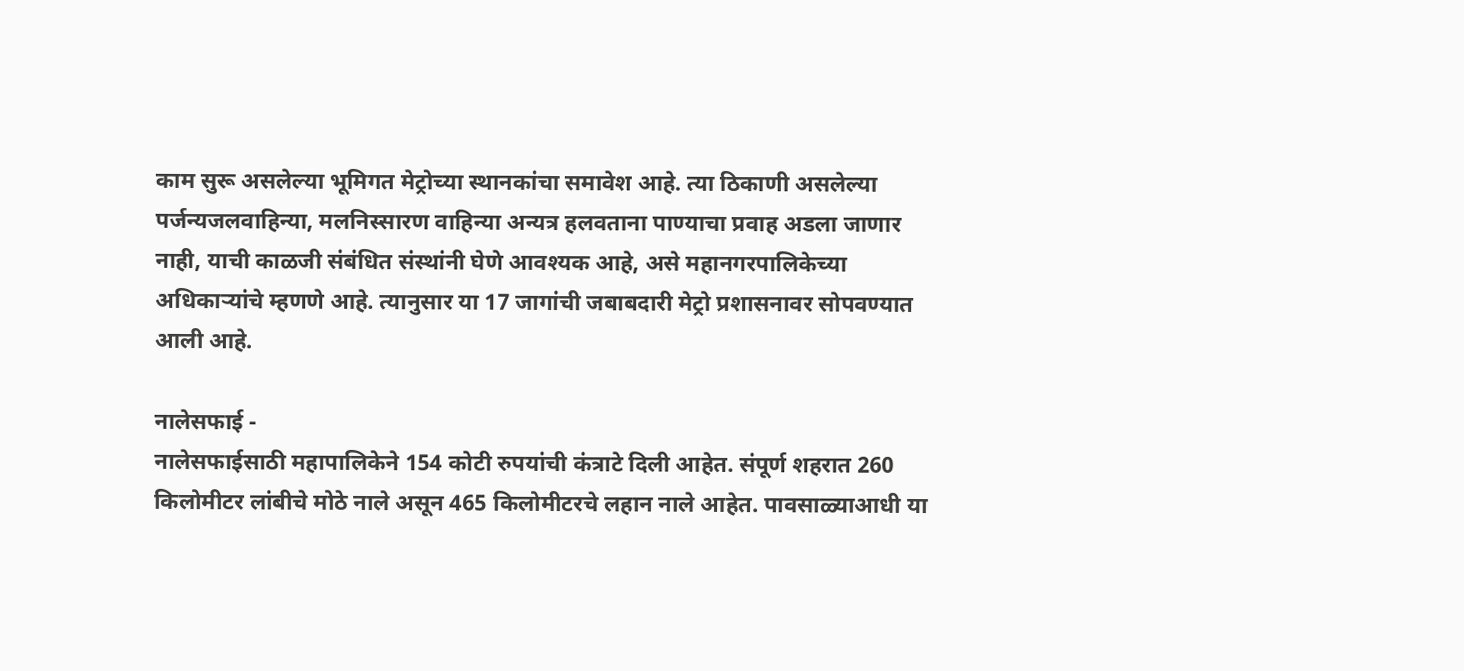काम सुरू असलेल्या भूमिगत मेट्रोच्या स्थानकांचा समावेश आहे. त्या ठिकाणी असलेल्या पर्जन्यजलवाहिन्या, मलनिस्सारण वाहिन्या अन्यत्र हलवताना पाण्याचा प्रवाह अडला जाणार नाही, याची काळजी संबंधित संस्थांनी घेणे आवश्यक आहे, असे महानगरपालिकेच्या अधिकाऱ्यांचे म्हणणे आहे. त्यानुसार या 17 जागांची जबाबदारी मेट्रो प्रशासनावर सोपवण्यात आली आहे.

नालेसफाई -
नालेसफाईसाठी महापालिकेने 154 कोटी रुपयांची कंत्राटे दिली आहेत. संपूर्ण शहरात 260 किलोमीटर लांबीचे मोठे नाले असून 465 किलोमीटरचे लहान नाले आहेत. पावसाळ्याआधी या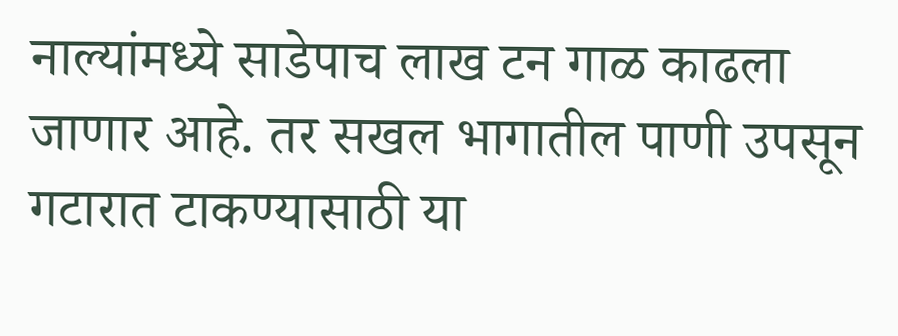नाल्यांमध्ये साडेपाच लाख टन गाळ काढला जाणार आहे. तर सखल भागातील पाणी उपसून गटारात टाकण्यासाठी या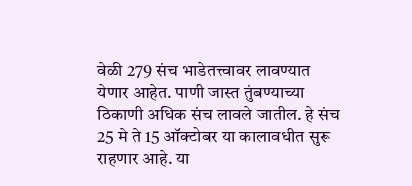वेळी 279 संच भाडेतत्त्वावर लावण्यात येणार आहेत. पाणी जास्त तुंबण्याच्या ठिकाणी अधिक संच लावले जातील. हे संच 25 मे ते 15 ऑक्टोबर या कालावधीत सुरू राहणार आहे. या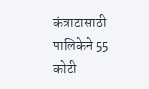कंत्राटासाठी पालिकेने 55 कोटी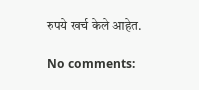रुपये खर्च केले आहेत.

No comments: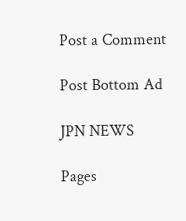Post a Comment

Post Bottom Ad

JPN NEWS

Pages